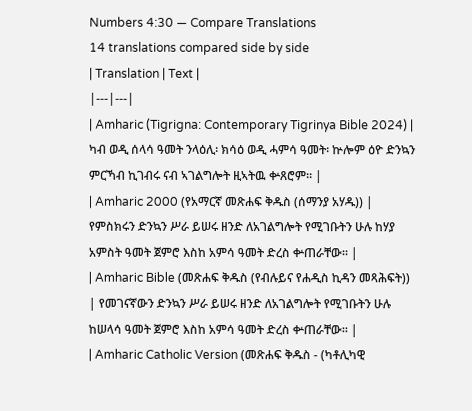Numbers 4:30 — Compare Translations
14 translations compared side by side
| Translation | Text |
|---|---|
| Amharic (Tigrigna: Contemporary Tigrinya Bible 2024) | ካብ ወዲ ሰላሳ ዓመት ንላዕሊ፡ ክሳዕ ወዲ ሓምሳ ዓመት፡ ኵሎም ዕዮ ድንኳን ምርኻብ ኪገብሩ ናብ ኣገልግሎት ዚኣትዉ ቍጸሮም። |
| Amharic 2000 (የአማርኛ መጽሐፍ ቅዱስ (ሰማንያ አሃዱ)) | የምስክሩን ድንኳን ሥራ ይሠሩ ዘንድ ለአገልግሎት የሚገቡትን ሁሉ ከሃያ አምስት ዓመት ጀምሮ እስከ አምሳ ዓመት ድረስ ቍጠራቸው። |
| Amharic Bible (መጽሐፍ ቅዱስ (የብሉይና የሐዲስ ኪዳን መጻሕፍት)) | የመገናኛውን ድንኳን ሥራ ይሠሩ ዘንድ ለአገልግሎት የሚገቡትን ሁሉ ከሠላሳ ዓመት ጀምሮ እስከ አምሳ ዓመት ድረስ ቍጠራቸው። |
| Amharic Catholic Version (መጽሐፍ ቅዱስ - (ካቶሊካዊ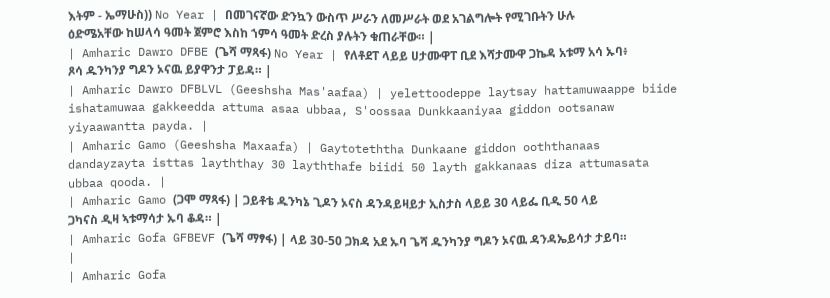እትም - ኤማሁስ)) No Year | በመገናኛው ድንኳን ውስጥ ሥራን ለመሥራት ወደ አገልግሎት የሚገቡትን ሁሉ ዕድሜአቸው ከሠላሳ ዓመት ጀምሮ እስከ ኀምሳ ዓመት ድረስ ያሉትን ቁጠራቸው። |
| Amharic Dawro DFBE (ጌሻ ማጻፋ) No Year | የለቶደፐ ላይይ ሀታሙዋፐ ቢደ እሻታሙዋ ጋኬዳ አቱማ አሳ ኡባ፥ ጾሳ ዱንካንያ ግዶን ኦናዉ ይያዋንታ ፓይዳ። |
| Amharic Dawro DFBLVL (Geeshsha Mas'aafaa) | yelettoodeppe laytsay hattamuwaappe biide ishatamuwaa gakkeedda attuma asaa ubbaa, S'oossaa Dunkkaaniyaa giddon ootsanaw yiyaawantta payda. |
| Amharic Gamo (Geeshsha Maxaafa) | Gaytoteththa Dunkaane giddon ooththanaas dandayzayta isttas layththay 30 layththafe biidi 50 layth gakkanaas diza attumasata ubbaa qooda. |
| Amharic Gamo (ጋሞ ማጻፋ) | ጋይቶቴ ዱንካኔ ጊዶን ኦናስ ዳንዳይዛይታ ኢስታስ ላይይ 30 ላይፌ ቢዲ 50 ላይ ጋካናስ ዲዛ ኣቱማሳታ ኡባ ቆዳ። |
| Amharic Gofa GFBEVF (ጌሻ ማፃፋ) | ላይ 30-50 ጋክዳ አደ ኡባ ጌሻ ዱንካንያ ግዶን ኦናዉ ዳንዳኤይሳታ ታይባ። |
| Amharic Gofa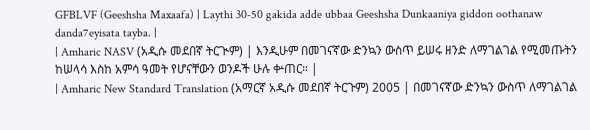GFBLVF (Geeshsha Maxaafa) | Laythi 30-50 gakida adde ubbaa Geeshsha Dunkaaniya giddon oothanaw danda7eyisata tayba. |
| Amharic NASV (አዲሱ መደበኛ ትርጒም) | እንዲሁም በመገናኛው ድንኳን ውስጥ ይሠሩ ዘንድ ለማገልገል የሚመጡትን ከሠላሳ እስከ አምሳ ዓመት የሆናቸውን ወንዶች ሁሉ ቍጠር። |
| Amharic New Standard Translation (አማርኛ አዲሱ መደበኛ ትርጉም) 2005 | በመገናኛው ድንኳን ውስጥ ለማገልገል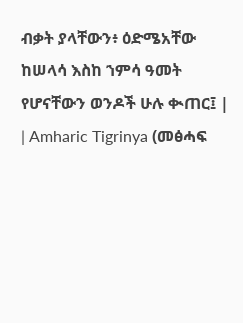ብቃት ያላቸውን፥ ዕድሜአቸው ከሠላሳ እስከ ኀምሳ ዓመት የሆናቸውን ወንዶች ሁሉ ቊጠር፤ |
| Amharic Tigrinya (መፅሓፍ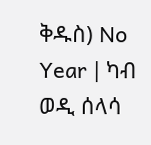ቅዱስ) No Year | ካብ ወዲ ሰላሳ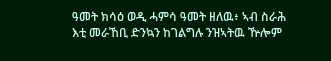ዓመት ክሳዕ ወዲ ሓምሳ ዓመት ዘለዉ፥ ኣብ ስራሕ እቲ መራኸቢ ድንኳን ከገልግሉ ንዝኣትዉ ዅሎም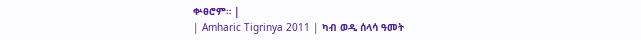ቍፀሮም። |
| Amharic Tigrinya 2011 | ካብ ወዲ ሰላሳ ዓመት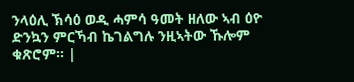ንላዕሊ ኽሳዕ ወዲ ሓምሳ ዓመት ዘለው ኣብ ዕዮ ድንኳን ምርኻብ ኬገልግሉ ንዚኣትው ኹሎም ቁጽሮም። |